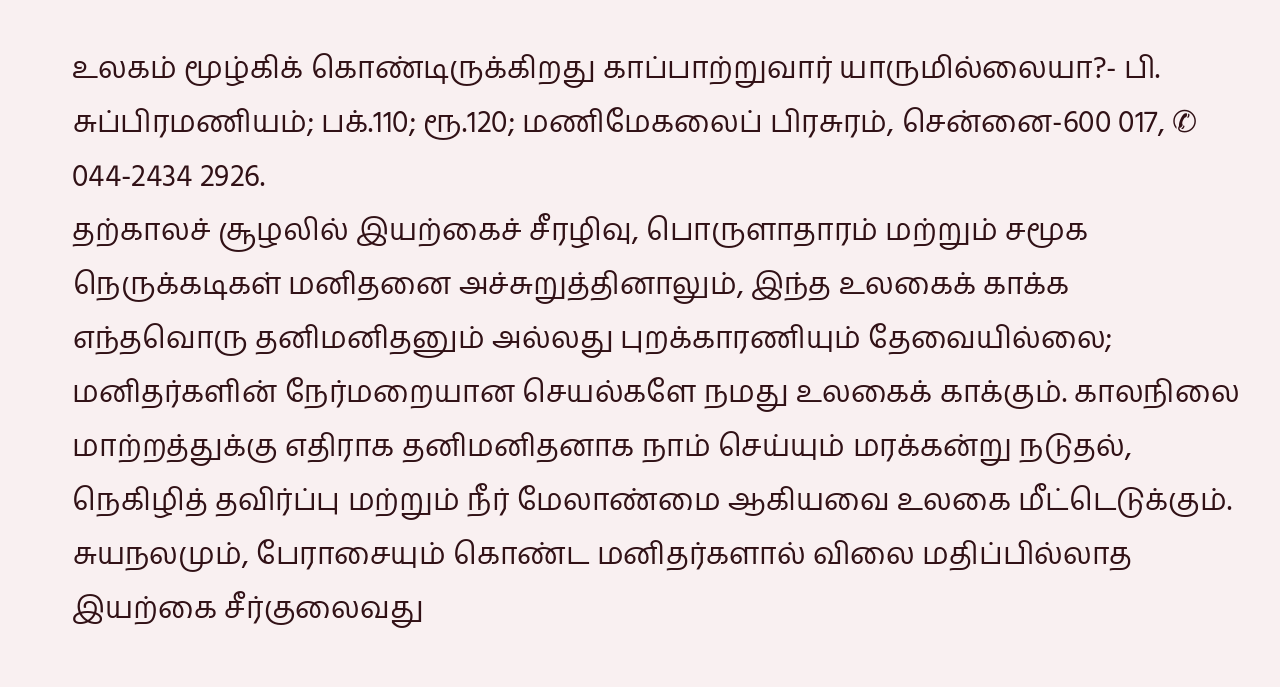உலகம் மூழ்கிக் கொண்டிருக்கிறது காப்பாற்றுவார் யாருமில்லையா?- பி. சுப்பிரமணியம்; பக்.110; ரூ.120; மணிமேகலைப் பிரசுரம், சென்னை-600 017, ✆ 044-2434 2926.
தற்காலச் சூழலில் இயற்கைச் சீரழிவு, பொருளாதாரம் மற்றும் சமூக நெருக்கடிகள் மனிதனை அச்சுறுத்தினாலும், இந்த உலகைக் காக்க எந்தவொரு தனிமனிதனும் அல்லது புறக்காரணியும் தேவையில்லை; மனிதர்களின் நேர்மறையான செயல்களே நமது உலகைக் காக்கும். காலநிலை மாற்றத்துக்கு எதிராக தனிமனிதனாக நாம் செய்யும் மரக்கன்று நடுதல், நெகிழித் தவிர்ப்பு மற்றும் நீர் மேலாண்மை ஆகியவை உலகை மீட்டெடுக்கும்.
சுயநலமும், பேராசையும் கொண்ட மனிதர்களால் விலை மதிப்பில்லாத இயற்கை சீர்குலைவது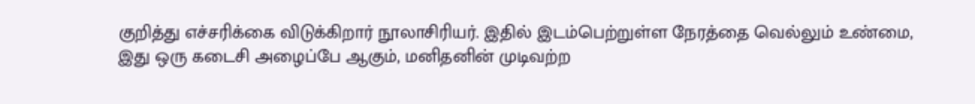குறித்து எச்சரிக்கை விடுக்கிறார் நூலாசிரியர். இதில் இடம்பெற்றுள்ள நேரத்தை வெல்லும் உண்மை, இது ஒரு கடைசி அழைப்பே ஆகும், மனிதனின் முடிவற்ற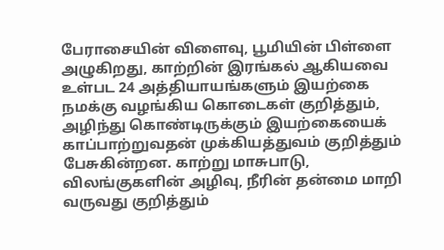பேராசையின் விளைவு, பூமியின் பிள்ளை அழுகிறது, காற்றின் இரங்கல் ஆகியவை உள்பட 24 அத்தியாயங்களும் இயற்கை நமக்கு வழங்கிய கொடைகள் குறித்தும், அழிந்து கொண்டிருக்கும் இயற்கையைக் காப்பாற்றுவதன் முக்கியத்துவம் குறித்தும் பேசுகின்றன. காற்று மாசுபாடு, விலங்குகளின் அழிவு, நீரின் தன்மை மாறி வருவது குறித்தும்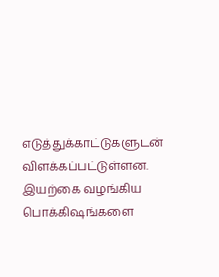எடுத்துக்காட்டுகளுடன் விளக்கப்பட்டுள்ளன.
இயற்கை வழங்கிய பொக்கிஷங்களை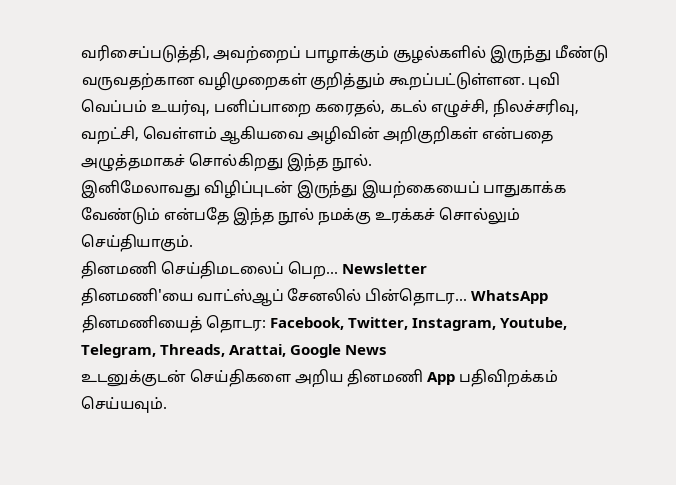வரிசைப்படுத்தி, அவற்றைப் பாழாக்கும் சூழல்களில் இருந்து மீண்டு வருவதற்கான வழிமுறைகள் குறித்தும் கூறப்பட்டுள்ளன. புவி வெப்பம் உயர்வு, பனிப்பாறை கரைதல், கடல் எழுச்சி, நிலச்சரிவு, வறட்சி, வெள்ளம் ஆகியவை அழிவின் அறிகுறிகள் என்பதை அழுத்தமாகச் சொல்கிறது இந்த நூல்.
இனிமேலாவது விழிப்புடன் இருந்து இயற்கையைப் பாதுகாக்க வேண்டும் என்பதே இந்த நூல் நமக்கு உரக்கச் சொல்லும் செய்தியாகும்.
தினமணி செய்திமடலைப் பெற... Newsletter
தினமணி'யை வாட்ஸ்ஆப் சேனலில் பின்தொடர... WhatsApp
தினமணியைத் தொடர: Facebook, Twitter, Instagram, Youtube, Telegram, Threads, Arattai, Google News
உடனுக்குடன் செய்திகளை அறிய தினமணி App பதிவிறக்கம் செய்யவும்.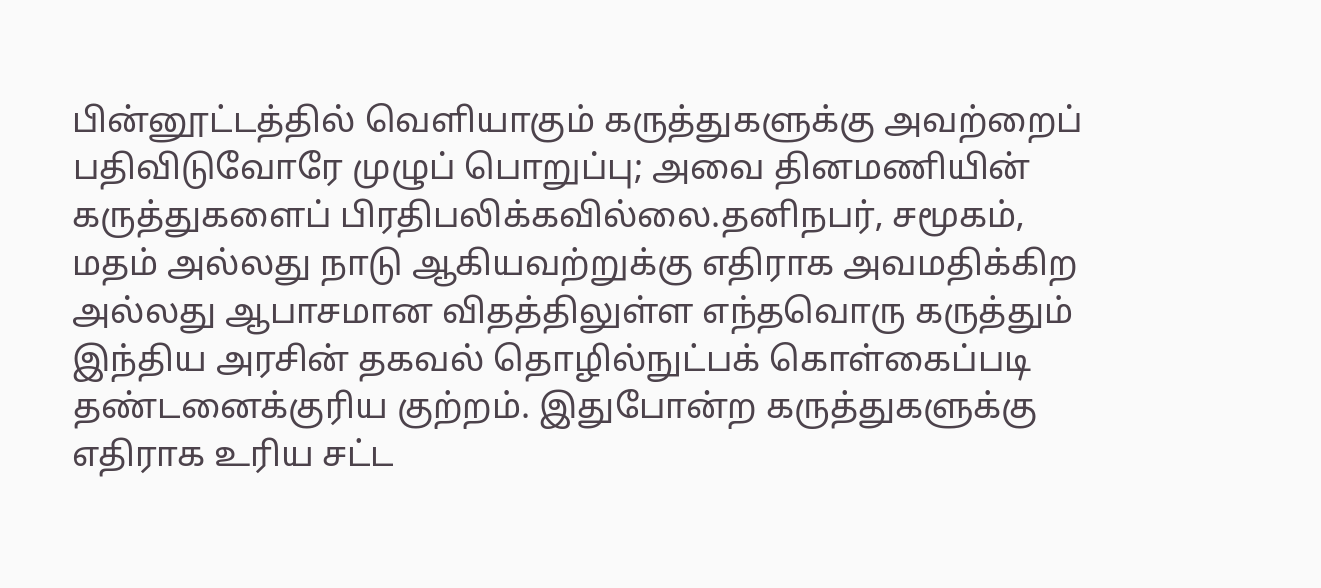பின்னூட்டத்தில் வெளியாகும் கருத்துகளுக்கு அவற்றைப் பதிவிடுவோரே முழுப் பொறுப்பு; அவை தினமணியின் கருத்துகளைப் பிரதிபலிக்கவில்லை.தனிநபர், சமூகம், மதம் அல்லது நாடு ஆகியவற்றுக்கு எதிராக அவமதிக்கிற அல்லது ஆபாசமான விதத்திலுள்ள எந்தவொரு கருத்தும் இந்திய அரசின் தகவல் தொழில்நுட்பக் கொள்கைப்படி தண்டனைக்குரிய குற்றம். இதுபோன்ற கருத்துகளுக்கு எதிராக உரிய சட்ட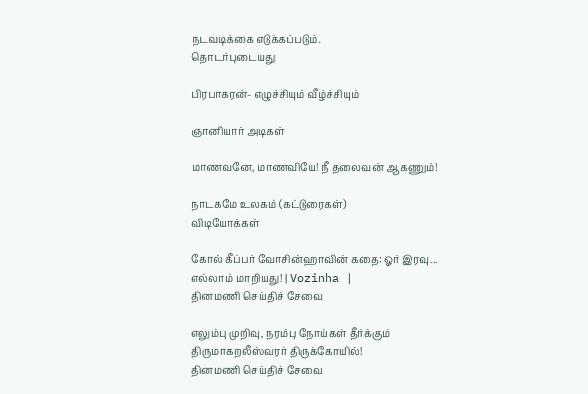நடவடிக்கை எடுக்கப்படும்.
தொடர்புடையது

பிரபாகரன்- எழுச்சியும் வீழ்ச்சியும்

ஞானியார் அடிகள்

மாணவனே, மாணவியே! நீ தலைவன் ஆகணும்!

நாடகமே உலகம் (கட்டுரைகள்)
விடியோக்கள்

கோல் கீப்பர் வோசின்ஹாவின் கதை: ஓர் இரவு... எல்லாம் மாறியது! | Vozinha |
தினமணி செய்திச் சேவை

எலும்பு முறிவு, நரம்பு நோய்கள் தீர்க்கும் திருமாகறலீஸ்வரர் திருக்கோயில்!
தினமணி செய்திச் சேவை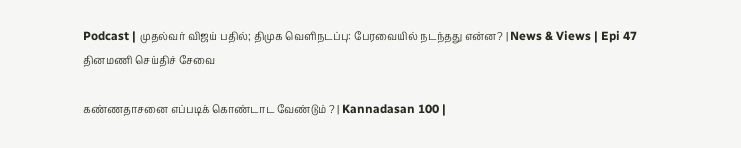Podcast | முதல்வர் விஜய் பதில்; திமுக வெளிநடப்பு: பேரவையில் நடந்தது என்ன? | News & Views | Epi 47
தினமணி செய்திச் சேவை

கண்ணதாசனை எப்படிக் கொண்டாட வேண்டும் ? | Kannadasan 100 |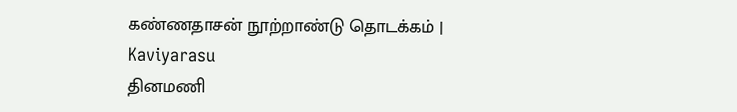கண்ணதாசன் நூற்றாண்டு தொடக்கம் | Kaviyarasu
தினமணி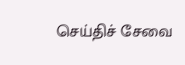செய்திச் சேவை